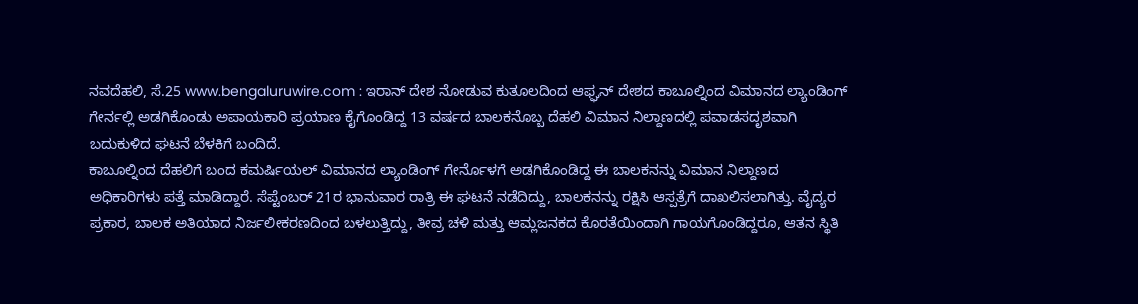ನವದೆಹಲಿ, ಸೆ.25 www.bengaluruwire.com : ಇರಾನ್ ದೇಶ ನೋಡುವ ಕುತೂಲದಿಂದ ಆಫ್ಘನ್ ದೇಶದ ಕಾಬೂಲ್ನಿಂದ ವಿಮಾನದ ಲ್ಯಾಂಡಿಂಗ್ ಗೇರ್ನಲ್ಲಿ ಅಡಗಿಕೊಂಡು ಅಪಾಯಕಾರಿ ಪ್ರಯಾಣ ಕೈಗೊಂಡಿದ್ದ 13 ವರ್ಷದ ಬಾಲಕನೊಬ್ಬ ದೆಹಲಿ ವಿಮಾನ ನಿಲ್ದಾಣದಲ್ಲಿ ಪವಾಡಸದೃಶವಾಗಿ ಬದುಕುಳಿದ ಘಟನೆ ಬೆಳಕಿಗೆ ಬಂದಿದೆ.
ಕಾಬೂಲ್ನಿಂದ ದೆಹಲಿಗೆ ಬಂದ ಕಮರ್ಷಿಯಲ್ ವಿಮಾನದ ಲ್ಯಾಂಡಿಂಗ್ ಗೇರ್ನೊಳಗೆ ಅಡಗಿಕೊಂಡಿದ್ದ ಈ ಬಾಲಕನನ್ನು ವಿಮಾನ ನಿಲ್ದಾಣದ ಅಧಿಕಾರಿಗಳು ಪತ್ತೆ ಮಾಡಿದ್ದಾರೆ. ಸೆಪ್ಟೆಂಬರ್ 21ರ ಭಾನುವಾರ ರಾತ್ರಿ ಈ ಘಟನೆ ನಡೆದಿದ್ದು, ಬಾಲಕನನ್ನು ರಕ್ಷಿಸಿ ಆಸ್ಪತ್ರೆಗೆ ದಾಖಲಿಸಲಾಗಿತ್ತು. ವೈದ್ಯರ ಪ್ರಕಾರ, ಬಾಲಕ ಅತಿಯಾದ ನಿರ್ಜಲೀಕರಣದಿಂದ ಬಳಲುತ್ತಿದ್ದು, ತೀವ್ರ ಚಳಿ ಮತ್ತು ಆಮ್ಲಜನಕದ ಕೊರತೆಯಿಂದಾಗಿ ಗಾಯಗೊಂಡಿದ್ದರೂ, ಆತನ ಸ್ಥಿತಿ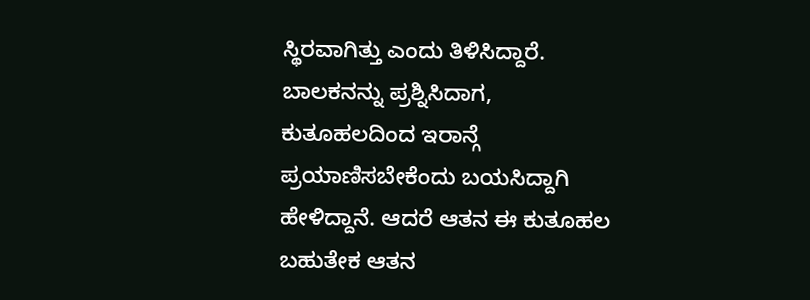ಸ್ಥಿರವಾಗಿತ್ತು ಎಂದು ತಿಳಿಸಿದ್ದಾರೆ.
ಬಾಲಕನನ್ನು ಪ್ರಶ್ನಿಸಿದಾಗ, ಕುತೂಹಲದಿಂದ ಇರಾನ್ಗೆ ಪ್ರಯಾಣಿಸಬೇಕೆಂದು ಬಯಸಿದ್ದಾಗಿ ಹೇಳಿದ್ದಾನೆ. ಆದರೆ ಆತನ ಈ ಕುತೂಹಲ ಬಹುತೇಕ ಆತನ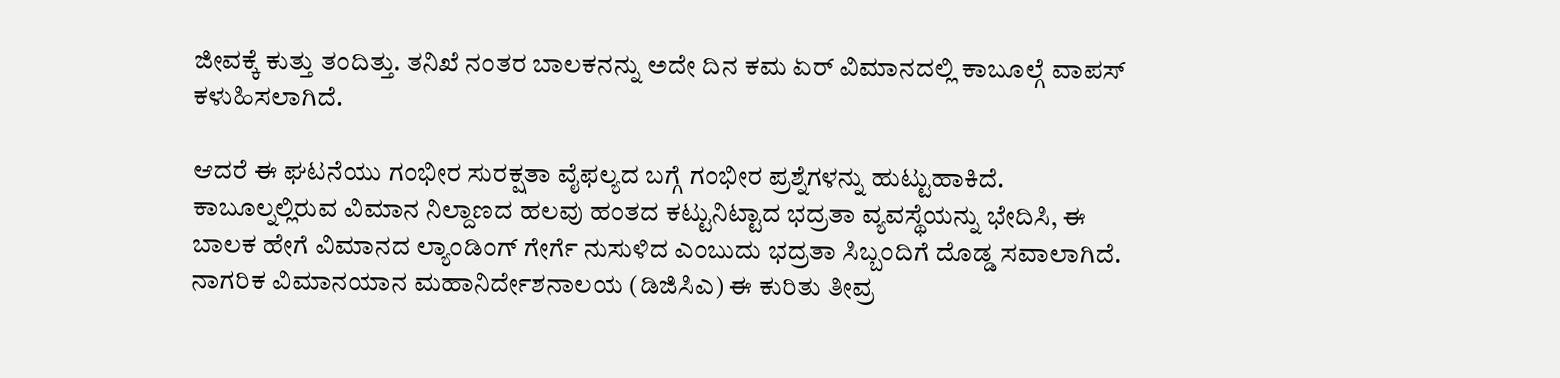ಜೀವಕ್ಕೆ ಕುತ್ತು ತಂದಿತ್ತು. ತನಿಖೆ ನಂತರ ಬಾಲಕನನ್ನು ಅದೇ ದಿನ ಕಮ ಏರ್ ವಿಮಾನದಲ್ಲಿ ಕಾಬೂಲ್ಗೆ ವಾಪಸ್ ಕಳುಹಿಸಲಾಗಿದೆ.

ಆದರೆ ಈ ಘಟನೆಯು ಗಂಭೀರ ಸುರಕ್ಷತಾ ವೈಫಲ್ಯದ ಬಗ್ಗೆ ಗಂಭೀರ ಪ್ರಶ್ನೆಗಳನ್ನು ಹುಟ್ಟುಹಾಕಿದೆ. ಕಾಬೂಲ್ನಲ್ಲಿರುವ ವಿಮಾನ ನಿಲ್ದಾಣದ ಹಲವು ಹಂತದ ಕಟ್ಟುನಿಟ್ಟಾದ ಭದ್ರತಾ ವ್ಯವಸ್ಥೆಯನ್ನು ಭೇದಿಸಿ, ಈ ಬಾಲಕ ಹೇಗೆ ವಿಮಾನದ ಲ್ಯಾಂಡಿಂಗ್ ಗೇರ್ಗೆ ನುಸುಳಿದ ಎಂಬುದು ಭದ್ರತಾ ಸಿಬ್ಬಂದಿಗೆ ದೊಡ್ಡ ಸವಾಲಾಗಿದೆ. ನಾಗರಿಕ ವಿಮಾನಯಾನ ಮಹಾನಿರ್ದೇಶನಾಲಯ (ಡಿಜಿಸಿಎ) ಈ ಕುರಿತು ತೀವ್ರ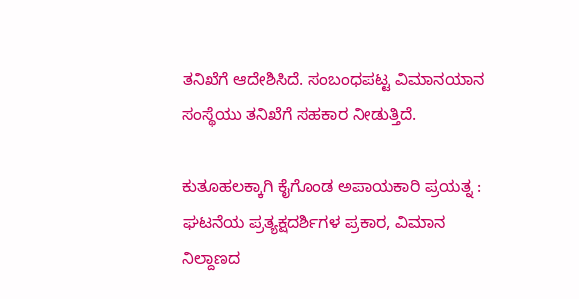ತನಿಖೆಗೆ ಆದೇಶಿಸಿದೆ. ಸಂಬಂಧಪಟ್ಟ ವಿಮಾನಯಾನ ಸಂಸ್ಥೆಯು ತನಿಖೆಗೆ ಸಹಕಾರ ನೀಡುತ್ತಿದೆ.

ಕುತೂಹಲಕ್ಕಾಗಿ ಕೈಗೊಂಡ ಅಪಾಯಕಾರಿ ಪ್ರಯತ್ನ :
ಘಟನೆಯ ಪ್ರತ್ಯಕ್ಷದರ್ಶಿಗಳ ಪ್ರಕಾರ, ವಿಮಾನ ನಿಲ್ದಾಣದ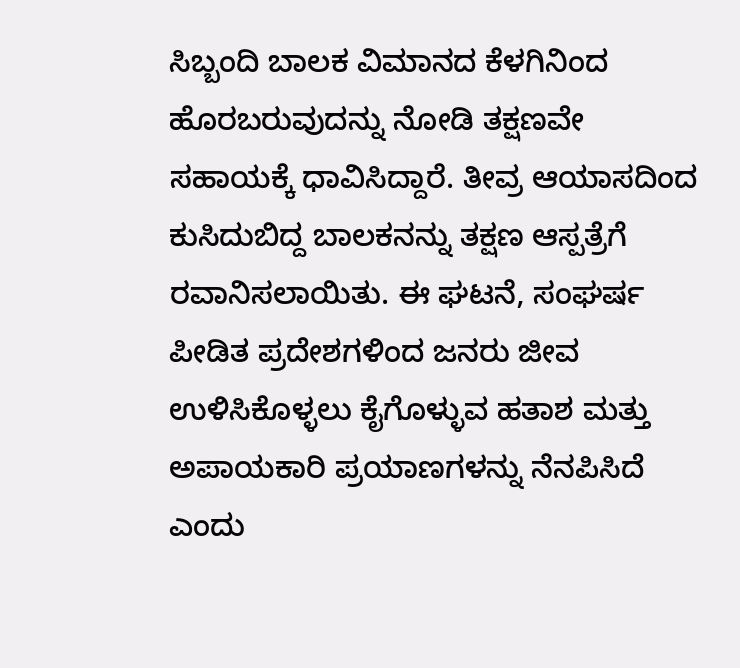ಸಿಬ್ಬಂದಿ ಬಾಲಕ ವಿಮಾನದ ಕೆಳಗಿನಿಂದ ಹೊರಬರುವುದನ್ನು ನೋಡಿ ತಕ್ಷಣವೇ ಸಹಾಯಕ್ಕೆ ಧಾವಿಸಿದ್ದಾರೆ. ತೀವ್ರ ಆಯಾಸದಿಂದ ಕುಸಿದುಬಿದ್ದ ಬಾಲಕನನ್ನು ತಕ್ಷಣ ಆಸ್ಪತ್ರೆಗೆ ರವಾನಿಸಲಾಯಿತು. ಈ ಘಟನೆ, ಸಂಘರ್ಷ ಪೀಡಿತ ಪ್ರದೇಶಗಳಿಂದ ಜನರು ಜೀವ ಉಳಿಸಿಕೊಳ್ಳಲು ಕೈಗೊಳ್ಳುವ ಹತಾಶ ಮತ್ತು ಅಪಾಯಕಾರಿ ಪ್ರಯಾಣಗಳನ್ನು ನೆನಪಿಸಿದೆ ಎಂದು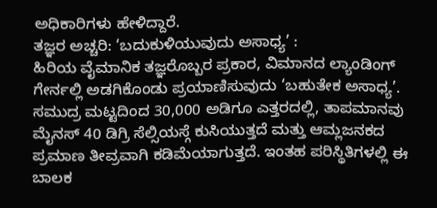ಅಧಿಕಾರಿಗಳು ಹೇಳಿದ್ದಾರೆ.
ತಜ್ಞರ ಅಚ್ಚರಿ: ‘ಬದುಕುಳಿಯುವುದು ಅಸಾಧ್ಯ’ :
ಹಿರಿಯ ವೈಮಾನಿಕ ತಜ್ಞರೊಬ್ಬರ ಪ್ರಕಾರ, ವಿಮಾನದ ಲ್ಯಾಂಡಿಂಗ್ ಗೇರ್ನಲ್ಲಿ ಅಡಗಿಕೊಂಡು ಪ್ರಯಾಣಿಸುವುದು ‘ಬಹುತೇಕ ಅಸಾಧ್ಯ’. ಸಮುದ್ರ ಮಟ್ಟದಿಂದ 30,000 ಅಡಿಗೂ ಎತ್ತರದಲ್ಲಿ, ತಾಪಮಾನವು ಮೈನಸ್ 40 ಡಿಗ್ರಿ ಸೆಲ್ಸಿಯಸ್ಗೆ ಕುಸಿಯುತ್ತದೆ ಮತ್ತು ಆಮ್ಲಜನಕದ ಪ್ರಮಾಣ ತೀವ್ರವಾಗಿ ಕಡಿಮೆಯಾಗುತ್ತದೆ. ಇಂತಹ ಪರಿಸ್ಥಿತಿಗಳಲ್ಲಿ ಈ ಬಾಲಕ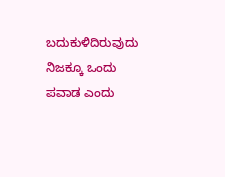ಬದುಕುಳಿದಿರುವುದು ನಿಜಕ್ಕೂ ಒಂದು ಪವಾಡ ಎಂದು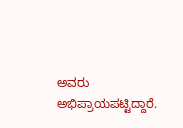ಅವರು ಅಭಿಪ್ರಾಯಪಟ್ಟಿದ್ದಾರೆ.